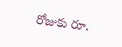రోజుకు రూ.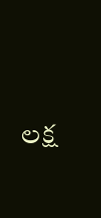లక్ష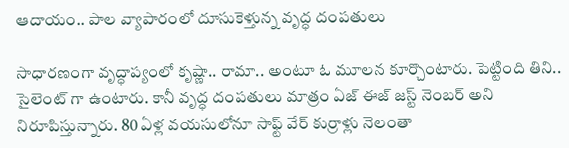ఆదాయం.. పాల వ్యాపారంలో దూసుకెళ్తున్న వృద్ధ దంపతులు

సాధారణంగా వృద్ధాప్యంలో కృష్ణా.. రామా.. అంటూ ఓ మూలన కూర్చొంటారు. పెట్టింది తిని.. సైలెంట్ గా ఉంటారు. కానీ వృద్ధ దంపతులు మాత్రం ఏజ్ ఈజ్ జస్ట్ నెంబర్ అని నిరూపిస్తున్నారు. 80 ఏళ్ల వయసులోనూ సాఫ్ట్ వేర్ కుర్రాళ్లు నెలంతా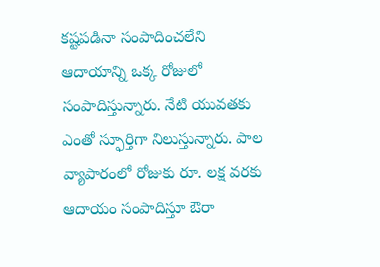కష్టపడినా సంపాదించలేని ఆదాయాన్ని ఒక్క రోజులో సంపాదిస్తున్నారు. నేటి యువతకు ఎంతో స్ఫూర్తిగా నిలుస్తున్నారు. పాల వ్యాపారంలో రోజుకు రూ. లక్ష వరకు ఆదాయం సంపాదిస్తూ ఔరా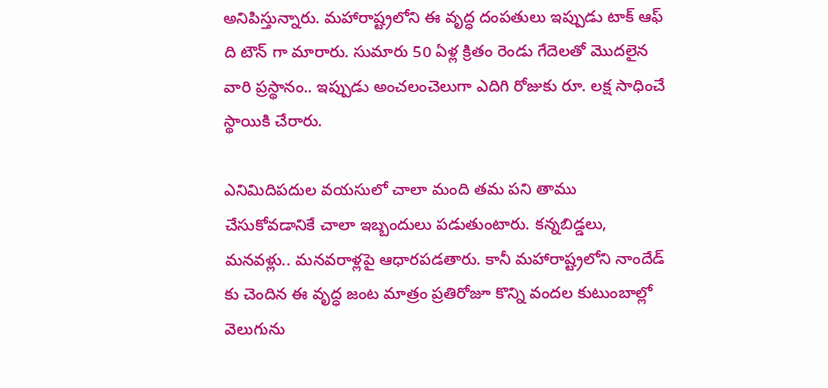అనిపిస్తున్నారు. మహారాష్ట్రలోని ఈ వృద్ధ దంపతులు ఇప్పుడు టాక్ ఆఫ్ ది టౌన్ గా మారారు. సుమారు 50 ఏళ్ల క్రితం రెండు గేదెలతో మొదలైన వారి ప్రస్థానం.. ఇప్పుడు అంచలంచెలుగా ఎదిగి రోజుకు రూ. లక్ష సాధించే స్థాయికి చేరారు.

ఎనిమిదిపదుల వయసులో చాలా మంది తమ పని తాము చేసుకోవడానికే చాలా ఇబ్బందులు పడుతుంటారు. కన్నబిడ్డలు, మనవళ్లు.. మనవరాళ్లపై ఆధారపడతారు. కానీ మహారాష్ట్రలోని నాందేడ్ కు చెందిన ఈ వృద్ధ జంట మాత్రం ప్రతిరోజూ కొన్ని వందల కుటుంబాల్లో వెలుగును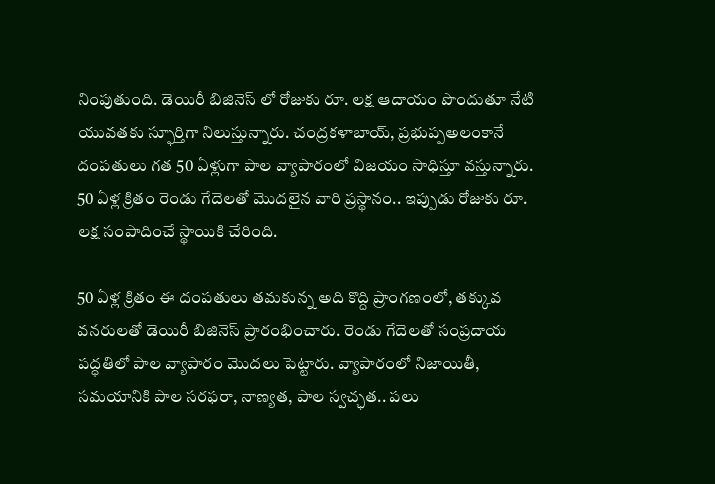నింపుతుంది. డెయిరీ బిజినెస్ లో రోజుకు రూ. లక్ష ఆదాయం పొందుతూ నేటి యువతకు స్ఫూర్తిగా నిలుస్తున్నారు. చంద్రకళాబాయ్, ప్రభుప్పఅలంకానే దంపతులు గత 50 ఏళ్లుగా పాల వ్యాపారంలో విజయం సాధిస్తూ వస్తున్నారు. 50 ఏళ్ల క్రితం రెండు గేదెలతో మొదలైన వారి ప్రస్థానం.. ఇప్పుడు రోజుకు రూ. లక్ష సంపాదించే స్థాయికి చేరింది.

50 ఏళ్ల క్రితం ఈ దంపతులు తమకున్న అది కొద్ది ప్రాంగణంలో, తక్కువ వనరులతో డెయిరీ బిజినెస్ ప్రారంభించారు. రెండు గేదెలతో సంప్రదాయ పద్ధతిలో పాల వ్యాపారం మొదలు పెట్టారు. వ్యాపారంలో నిజాయితీ, సమయానికి పాల సరఫరా, నాణ్యత, పాల స్వచ్ఛత.. పలు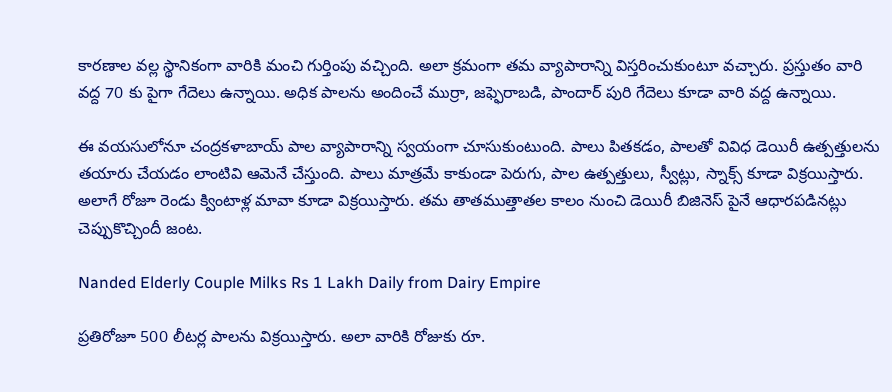కారణాల వల్ల స్థానికంగా వారికి మంచి గుర్తింపు వచ్చింది. అలా క్రమంగా తమ వ్యాపారాన్ని విస్తరించుకుంటూ వచ్చారు. ప్రస్తుతం వారి వద్ద 70 కు పైగా గేదెలు ఉన్నాయి. అధిక పాలను అందించే ముర్రా, జఫ్ఫెరాబడి, పాందార్ పురి గేదెలు కూడా వారి వద్ద ఉన్నాయి.

ఈ వయసులోనూ చంద్రకళాబాయ్ పాల వ్యాపారాన్ని స్వయంగా చూసుకుంటుంది. పాలు పితకడం, పాలతో వివిధ డెయిరీ ఉత్పత్తులను తయారు చేయడం లాంటివి ఆమెనే చేస్తుంది. పాలు మాత్రమే కాకుండా పెరుగు, పాల ఉత్పత్తులు, స్వీట్లు, స్నాక్స్ కూడా విక్రయిస్తారు. అలాగే రోజూ రెండు క్వింటాళ్ల మావా కూడా విక్రయిస్తారు. తమ తాతముత్తాతల కాలం నుంచి డెయిరీ బిజినెస్ పైనే ఆధారపడినట్లు చెప్పుకొచ్చిందీ జంట.

Nanded Elderly Couple Milks Rs 1 Lakh Daily from Dairy Empire

ప్రతిరోజూ 500 లీటర్ల పాలను విక్రయిస్తారు. అలా వారికి రోజుకు రూ.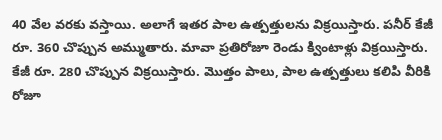40 వేల వరకు వస్తాయి. అలాగే ఇతర పాల ఉత్పత్తులను విక్రయిస్తారు. పనీర్ కేజీ రూ. 360 చొప్పున అమ్ముతారు. మావా ప్రతిరోజూ రెండు క్వింటాళ్లు విక్రయిస్తారు. కేజీ రూ. 280 చొప్పున విక్రయిస్తారు. మొత్తం పాలు, పాల ఉత్పత్తులు కలిపి వీరికి రోజూ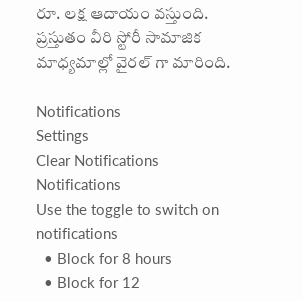రూ. లక్ష ఆదాయం వస్తుంది. ప్రస్తుతం వీరి స్టోరీ సామాజిక మాధ్యమాల్లో వైరల్ గా మారింది.

Notifications
Settings
Clear Notifications
Notifications
Use the toggle to switch on notifications
  • Block for 8 hours
  • Block for 12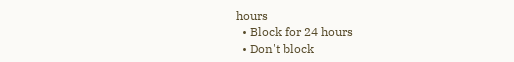hours
  • Block for 24 hours
  • Don't block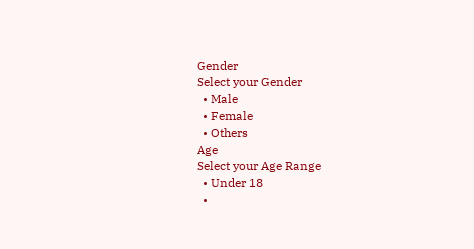Gender
Select your Gender
  • Male
  • Female
  • Others
Age
Select your Age Range
  • Under 18
  •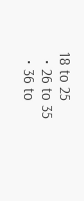18 to 25
  • 26 to 35
  • 36 to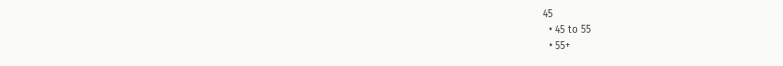45
  • 45 to 55
  • 55+